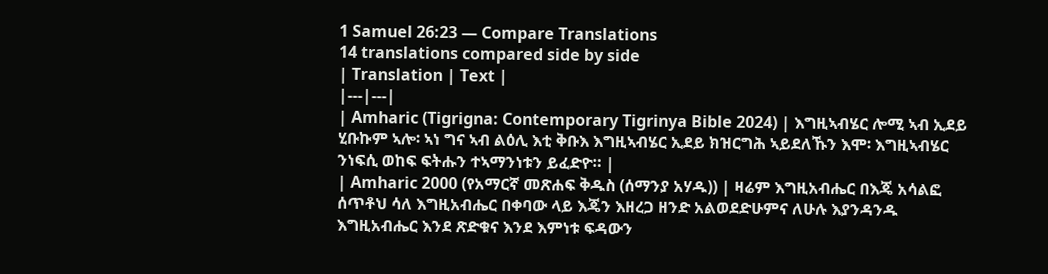1 Samuel 26:23 — Compare Translations
14 translations compared side by side
| Translation | Text |
|---|---|
| Amharic (Tigrigna: Contemporary Tigrinya Bible 2024) | እግዚኣብሄር ሎሚ ኣብ ኢደይ ሂቡኩም ኣሎ፡ ኣነ ግና ኣብ ልዕሊ እቲ ቅቡእ እግዚኣብሄር ኢደይ ክዝርግሕ ኣይደለኹን እሞ፡ እግዚኣብሄር ንነፍሲ ወከፍ ፍትሑን ተኣማንነቱን ይፈድዮ። |
| Amharic 2000 (የአማርኛ መጽሐፍ ቅዱስ (ሰማንያ አሃዱ)) | ዛሬም እግዚአብሔር በእጄ አሳልፎ ሰጥቶህ ሳለ እግዚአብሔር በቀባው ላይ እጄን እዘረጋ ዘንድ አልወደድሁምና ለሁሉ እያንዳንዱ እግዚአብሔር እንደ ጽድቁና እንደ እምነቱ ፍዳውን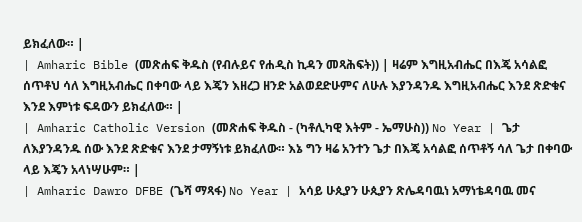ይክፈለው። |
| Amharic Bible (መጽሐፍ ቅዱስ (የብሉይና የሐዲስ ኪዳን መጻሕፍት)) | ዛሬም እግዚአብሔር በእጄ አሳልፎ ሰጥቶህ ሳለ እግዚአብሔር በቀባው ላይ እጄን እዘረጋ ዘንድ አልወደድሁምና ለሁሉ እያንዳንዱ እግዚአብሔር እንደ ጽድቁና እንደ እምነቱ ፍዳውን ይክፈለው። |
| Amharic Catholic Version (መጽሐፍ ቅዱስ - (ካቶሊካዊ እትም - ኤማሁስ)) No Year | ጌታ ለእያንዳንዱ ሰው እንደ ጽድቁና እንደ ታማኝነቱ ይክፈለው። እኔ ግን ዛሬ አንተን ጌታ በእጄ አሳልፎ ሰጥቶኝ ሳለ ጌታ በቀባው ላይ እጄን አላነሣሁም። |
| Amharic Dawro DFBE (ጌሻ ማጻፋ) No Year | አሳይ ሁጲያን ሁጲያን ጽሌዳባዉነ አማነቴዳባዉ መና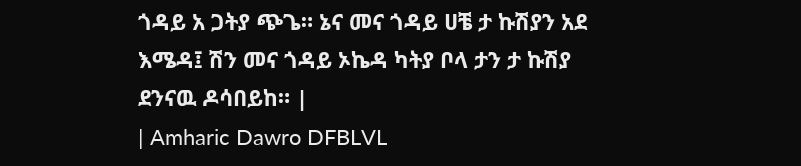ጎዳይ አ ጋትያ ጭጌ። ኔና መና ጎዳይ ሀቼ ታ ኩሽያን አደ እሜዳ፤ ሽን መና ጎዳይ ኦኬዳ ካትያ ቦላ ታን ታ ኩሽያ ደንናዉ ዶሳበይከ። |
| Amharic Dawro DFBLVL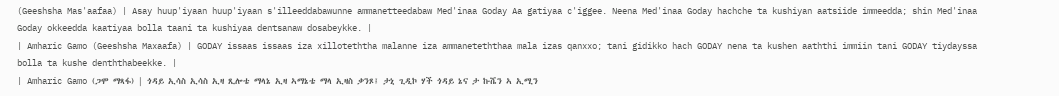(Geeshsha Mas'aafaa) | Asay huup'iyaan huup'iyaan s'illeeddabawunne ammanetteedabaw Med'inaa Goday Aa gatiyaa c'iggee. Neena Med'inaa Goday hachche ta kushiyan aatsiide immeedda; shin Med'inaa Goday okkeedda kaatiyaa bolla taani ta kushiyaa dentsanaw dosabeykke. |
| Amharic Gamo (Geeshsha Maxaafa) | GODAY issaas issaas iza xilloteththa malanne iza ammaneteththaa mala izas qanxxo; tani gidikko hach GODAY nena ta kushen aaththi immiin tani GODAY tiydayssa bolla ta kushe denththabeekke. |
| Amharic Gamo (ጋሞ ማጻፋ) | ጎዳይ ኢሳስ ኢሳስ ኢዛ ጺሎቴ ማላኔ ኢዛ ኣማኔቴ ማላ ኢዛስ ቃንጾ፤ ታኒ ጊዲኮ ሃች ጎዳይ ኔና ታ ኩሼን ኣ ኢሚን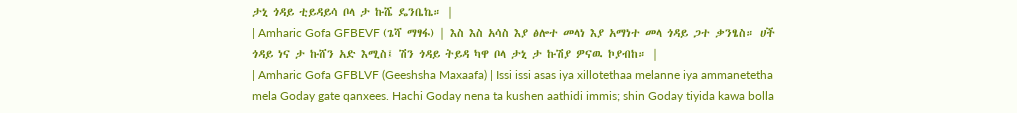ታኒ ጎዳይ ቲይዳይሳ ቦላ ታ ኩሼ ዴንቤኬ። |
| Amharic Gofa GFBEVF (ጌሻ ማፃፋ) | እስ እስ አሳስ እያ ፅሎተ መላነ እያ አማነተ መላ ጎዳይ ጋተ ቃንፄስ። ሀች ጎዳይ ነና ታ ኩሸን አድ እሚስ፤ ሽን ጎዳይ ትይዳ ካዋ ቦላ ታኒ ታ ኩሽያ ዎናዉ ኮያብከ። |
| Amharic Gofa GFBLVF (Geeshsha Maxaafa) | Issi issi asas iya xillotethaa melanne iya ammanetetha mela Goday gate qanxees. Hachi Goday nena ta kushen aathidi immis; shin Goday tiyida kawa bolla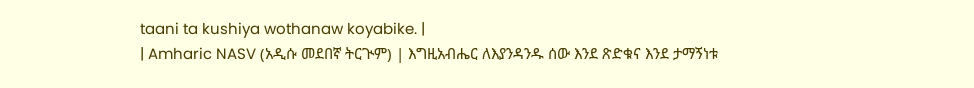taani ta kushiya wothanaw koyabike. |
| Amharic NASV (አዲሱ መደበኛ ትርጒም) | እግዚአብሔር ለእያንዳንዱ ሰው እንደ ጽድቁና እንደ ታማኝነቱ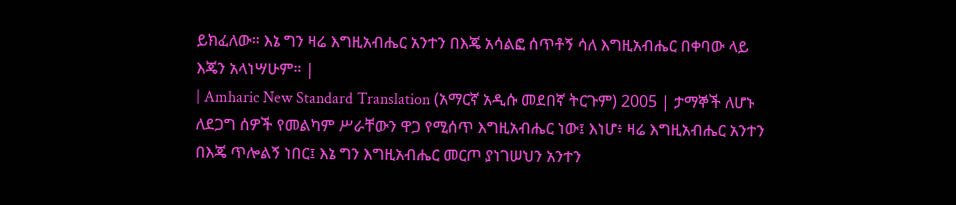ይክፈለው። እኔ ግን ዛሬ እግዚአብሔር አንተን በእጄ አሳልፎ ሰጥቶኝ ሳለ እግዚአብሔር በቀባው ላይ እጄን አላነሣሁም። |
| Amharic New Standard Translation (አማርኛ አዲሱ መደበኛ ትርጉም) 2005 | ታማኞች ለሆኑ ለደጋግ ሰዎች የመልካም ሥራቸውን ዋጋ የሚሰጥ እግዚአብሔር ነው፤ እነሆ፥ ዛሬ እግዚአብሔር አንተን በእጄ ጥሎልኝ ነበር፤ እኔ ግን እግዚአብሔር መርጦ ያነገሠህን አንተን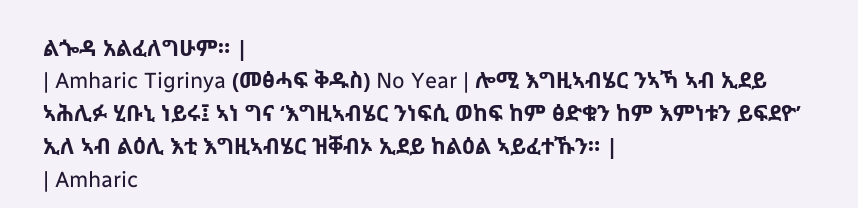ልጐዳ አልፈለግሁም። |
| Amharic Tigrinya (መፅሓፍ ቅዱስ) No Year | ሎሚ እግዚኣብሄር ንኣኻ ኣብ ኢደይ ኣሕሊፉ ሂቡኒ ነይሩ፤ ኣነ ግና ‘እግዚኣብሄር ንነፍሲ ወከፍ ከም ፅድቁን ከም እምነቱን ይፍደዮ’ ኢለ ኣብ ልዕሊ እቲ እግዚኣብሄር ዝቐብኦ ኢደይ ከልዕል ኣይፈተኹን። |
| Amharic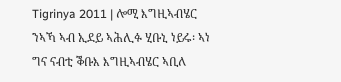Tigrinya 2011 | ሎሚ እግዚኣብሄር ንኣኻ ኣብ ኢደይ ኣሕሊፉ ሂቡኒ ነይሩ፡ ኣነ ግና ናብቲ ቕቡእ እግዚኣብሄር ኣቢለ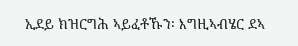ኢደይ ክዝርግሕ ኣይፈቶኹን፡ እግዚኣብሄር ደኣ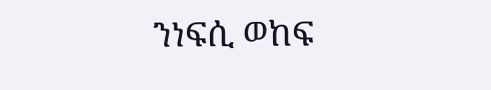ንነፍሲ ወከፍ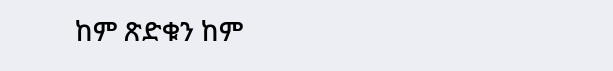ከም ጽድቁን ከም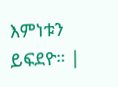እምነቱን ይፍደዮ። |